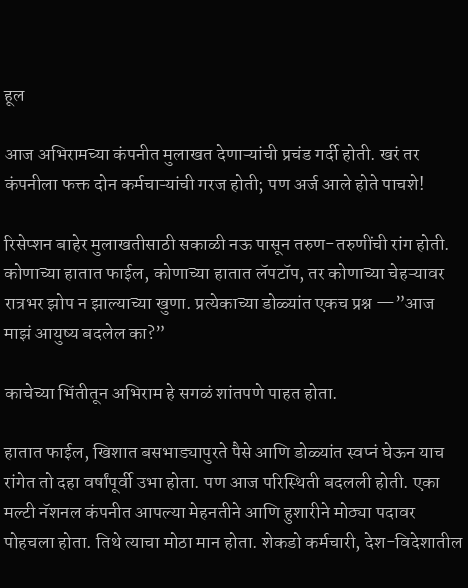हूल

आज अभिरामच्या कंपनीत मुलाखत देणाऱ्यांची प्रचंड गर्दी होती. खरं तर कंपनीला फक्त दोन कर्मचाऱ्यांची गरज होती; पण अर्ज आले होते पाचशे!

रिसेप्शन बाहेर मुलाखतीसाठी सकाळी नऊ पासून तरुण-तरुणींची रांग होती. कोणाच्या हातात फाईल, कोणाच्या हातात लॅपटॉप, तर कोणाच्या चेहऱ्यावर रात्रभर झोप न झाल्याच्या खुणा. प्रत्येकाच्या डोळ्यांत एकच प्रश्न —”आज माझं आयुष्य बदलेल का?”

काचेच्या भिंतीतून अभिराम हे सगळं शांतपणे पाहत होता.

हातात फाईल, खिशात बसभाड्यापुरते पैसे आणि डोळ्यांत स्वप्नं घेऊन याच रांगेत तो दहा वर्षांपूर्वी उभा होता. पण आज परिस्थिती बदलली होती. एका मल्टी नॅशनल कंपनीत आपल्या मेहनतीने आणि हुशारीने मोठ्या पदावर पोहचला होता. तिथे त्याचा मोठा मान होता. शेकडो कर्मचारी, देश-विदेशातील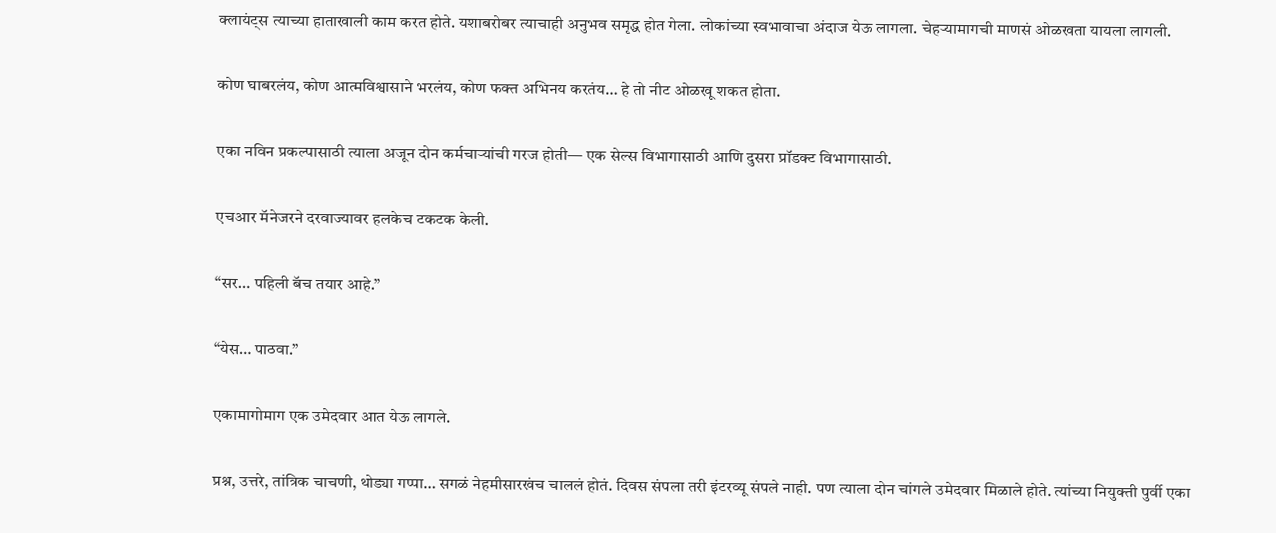क्लायंट्स त्याच्या हाताखाली काम करत होते. यशाबरोबर त्याचाही अनुभव समृद्ध होत गेला. लोकांच्या स्वभावाचा अंदाज येऊ लागला. चेहऱ्यामागची माणसं ओळखता यायला लागली.

कोण घाबरलंय, कोण आत्मविश्वासाने भरलंय, कोण फक्त अभिनय करतंय… हे तो नीट ओळखू शकत होता.

एका नविन प्रकल्पासाठी त्याला अजून दोन कर्मचाऱ्यांची गरज होती— एक सेल्स विभागासाठी आणि दुसरा प्रॉडक्ट विभागासाठी.

एचआर मॅनेजरने दरवाज्यावर हलकेच टकटक केली.

“सर… पहिली बॅच तयार आहे.”

“येस… पाठवा.”

एकामागोमाग एक उमेदवार आत येऊ लागले.

प्रश्न, उत्तरे, तांत्रिक चाचणी, थोड्या गप्पा… सगळं नेहमीसारखंच चाललं होतं. दिवस संपला तरी इंटरव्यू संपले नाही. पण त्याला दोन चांगले उमेदवार मिळाले होते. त्यांच्या नियुक्ती पुर्वी एका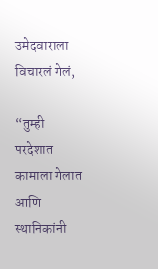उमेदवाराला विचारलं गेलं,

“तुम्ही परदेशात कामाला गेलात आणि स्थानिकांनी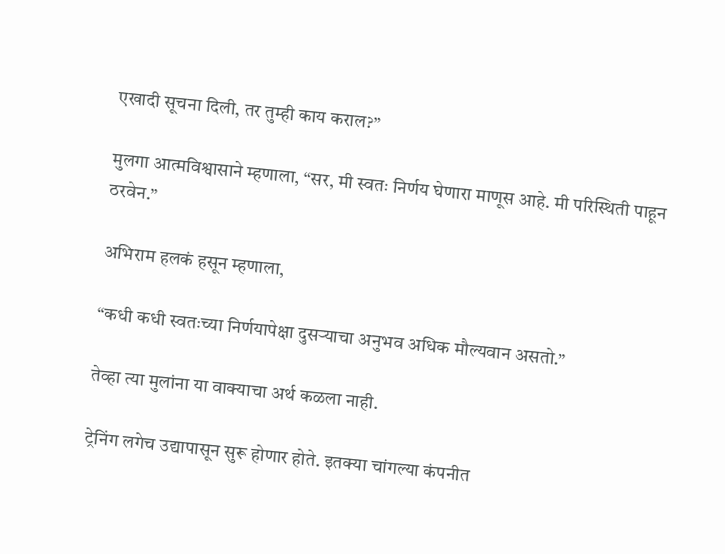एखादी सूचना दिली, तर तुम्ही काय कराल?”

मुलगा आत्मविश्वासाने म्हणाला, “सर, मी स्वतः निर्णय घेणारा माणूस आहे. मी परिस्थिती पाहून ठरवेन.”

अभिराम हलकं हसून म्हणाला,

“कधी कधी स्वतःच्या निर्णयापेक्षा दुसऱ्याचा अनुभव अधिक मौल्यवान असतो.”

तेव्हा त्या मुलांना या वाक्याचा अर्थ कळला नाही.

ट्रेनिंग लगेच उद्यापासून सुरू होणार होते. इतक्या चांगल्या कंपनीत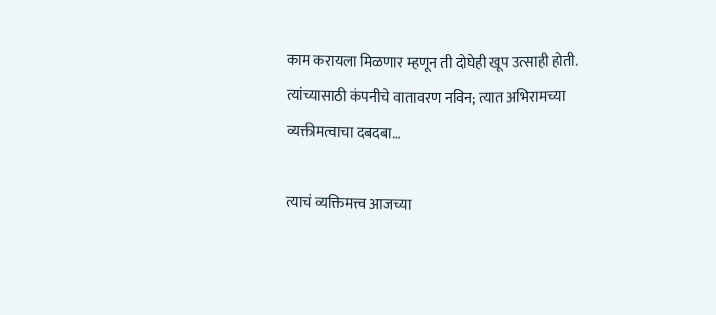काम करायला मिळणार म्हणून ती दोघेही खूप उत्साही होती. त्यांच्यासाठी कंपनीचे वातावरण नविन; त्यात अभिरामच्या व्यक्तीमत्वाचा दबदबा…

त्याचं व्यक्तिमत्त्व आजच्या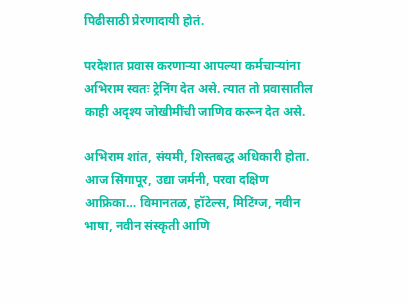पिढीसाठी प्रेरणादायी होतं.

परदेशात प्रवास करणाऱ्या आपल्या कर्मचाऱ्यांना अभिराम स्वतः ट्रेनिंग देत असे. त्यात तो प्रवासातील काही अदृश्य जोखीमींची जाणिव करून देत असे.

अभिराम शांत, संयमी, शिस्तबद्ध अधिकारी होता. आज सिंगापूर, उद्या जर्मनी, परवा दक्षिण आफ्रिका… विमानतळ, हॉटेल्स, मिटिंग्ज, नवीन भाषा, नवीन संस्कृती आणि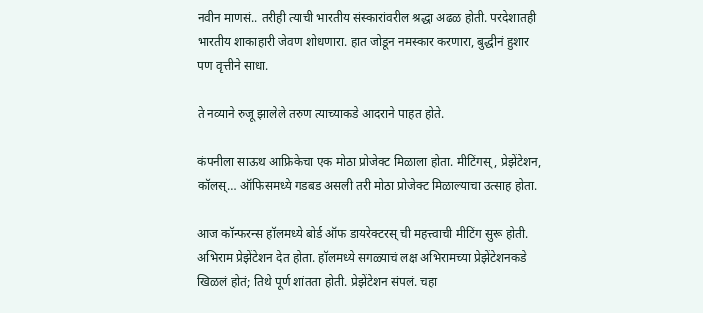नवीन माणसं.. तरीही त्याची भारतीय संस्कारांवरील श्रद्धा अढळ होती. परदेशातही भारतीय शाकाहारी जेवण शोधणारा. हात जोडून नमस्कार करणारा, बुद्धीनं हुशार पण वृत्तीने साधा.

ते नव्याने रुजू झालेले तरुण त्याच्याकडे आदराने पाहत होते.

कंपनीला साऊथ आफ्रिकेचा एक मोठा प्रोजेक्ट मिळाला होता. मीटिंगस्, प्रेझेंटेशन, कॉलस्… ऑफिसमध्ये गडबड असली तरी मोठा प्रोजेक्ट मिळाल्याचा उत्साह होता.

आज कॉन्फरन्स हॉलमध्ये बोर्ड ऑफ डायरेक्टरस् ची महत्त्वाची मीटिंग सुरू होती. अभिराम प्रेझेंटेशन देत होता. हॉलमध्ये सगळ्याचं लक्ष अभिरामच्या प्रेझेंटेशनकडे खिळलं होतं; तिथे पूर्ण शांतता होती. प्रेझेंटेशन संपलं. चहा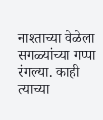नाश्ताच्या वेळेला सगळ्यांच्या गप्पा रंगल्या. काही त्याच्या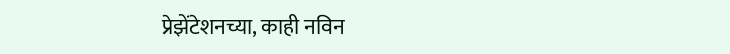प्रेझेंटेशनच्या, काही नविन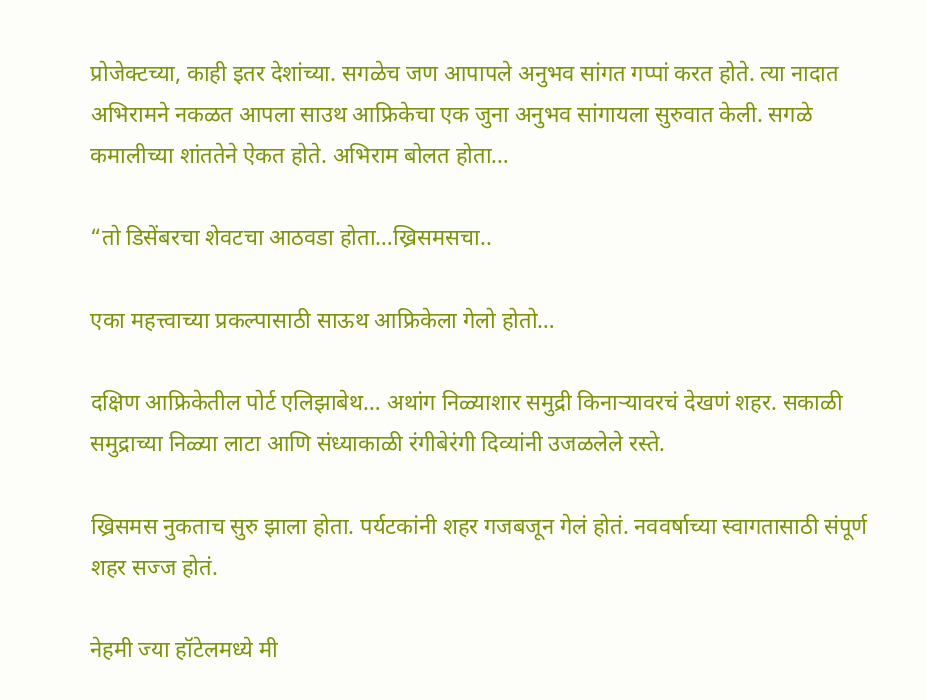प्रोजेक्टच्या, काही इतर देशांच्या. सगळेच जण आपापले अनुभव सांगत गप्पां करत होते. त्या नादात अभिरामने नकळत आपला साउथ आफ्रिकेचा एक जुना अनुभव सांगायला सुरुवात केली. सगळे कमालीच्या शांततेने ऐकत होते. अभिराम बोलत होता…

“तो डिसेंबरचा शेवटचा आठवडा होता…ख्रिसमसचा..

एका महत्त्वाच्या प्रकल्पासाठी साऊथ आफ्रिकेला गेलो होतो…

दक्षिण आफ्रिकेतील पोर्ट एलिझाबेथ… अथांग निळ्याशार समुद्री किनाऱ्यावरचं देखणं शहर. सकाळी समुद्राच्या निळ्या लाटा आणि संध्याकाळी रंगीबेरंगी दिव्यांनी उजळलेले रस्ते.

ख्रिसमस नुकताच सुरु झाला होता. पर्यटकांनी शहर गजबजून गेलं होतं. नववर्षाच्या स्वागतासाठी संपूर्ण शहर सज्ज होतं.

नेहमी ज्या हॉटेलमध्ये मी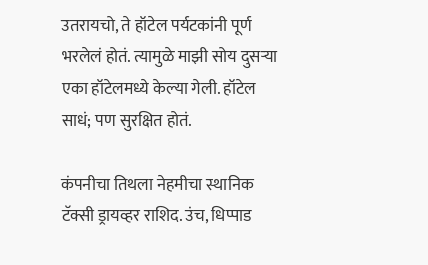उतरायचो, ते हॉटेल पर्यटकांनी पूर्ण भरलेलं होतं. त्यामुळे माझी सोय दुसऱ्या एका हॉटेलमध्ये केल्या गेली. हॉटेल साधं; पण सुरक्षित होतं.

कंपनीचा तिथला नेहमीचा स्थानिक टॅक्सी ड्रायव्हर राशिद. उंच, धिप्पाड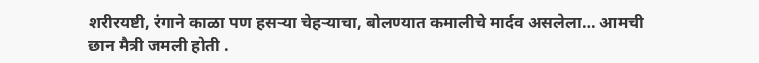शरीरयष्टी, रंगाने काळा पण हसऱ्या चेहऱ्याचा, बोलण्यात कमालीचे मार्दव असलेला… आमची छान मैत्री जमली होती .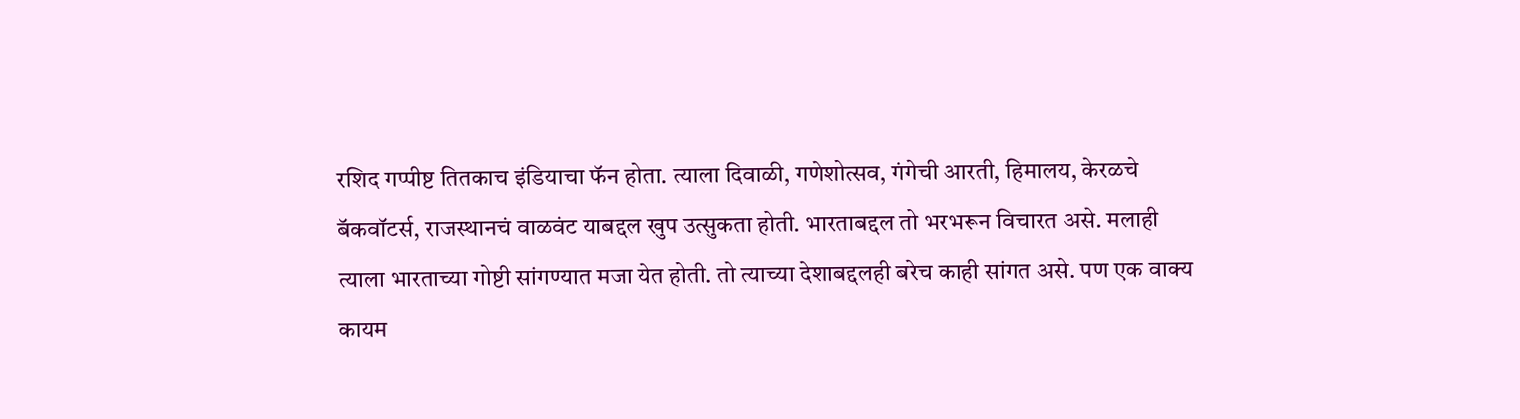रशिद गप्पीष्ट तितकाच इंडियाचा फॅन होता. त्याला दिवाळी, गणेशोत्सव, गंगेची आरती, हिमालय, केरळचे बॅकवॉटर्स, राजस्थानचं वाळवंट याबद्दल खुप उत्सुकता होती. भारताबद्दल तो भरभरून विचारत असे. मलाही त्याला भारताच्या गोष्टी सांगण्यात मजा येत होती. तो त्याच्या देशाबद्दलही बरेच काही सांगत असे. पण एक वाक्य कायम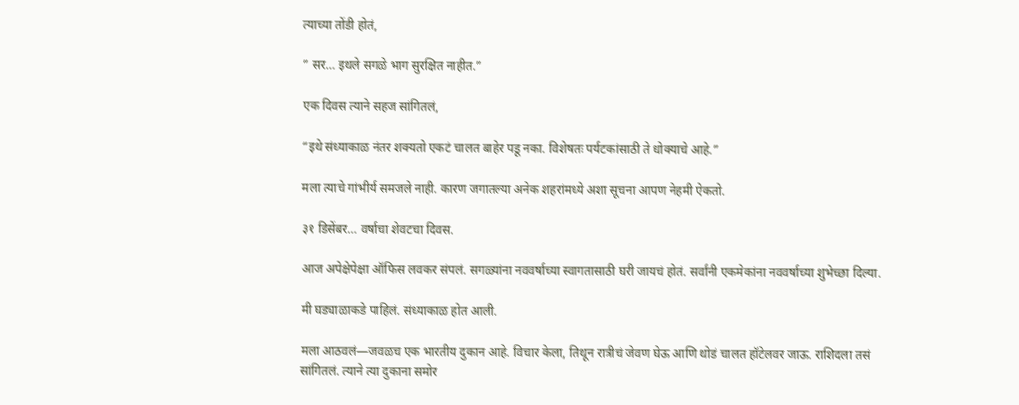त्याच्या तोंडी होतं,

” सर… इथले सगळे भाग सुरक्षित नाहीत.”

एक दिवस त्याने सहज सांगितलं,

“इथे संध्याकाळ नंतर शक्यतो एकटं चालत बाहेर पडू नका. विशेषतः पर्यटकांसाठी ते धोक्याचे आहे.”

मला त्याचे गांभीर्य समजले नाही. कारण जगातल्या अनेक शहरांमध्ये अशा सूचना आपण नेहमी ऐकतो.

३१ डिसेंबर… वर्षाचा शेवटचा दिवस.

आज अपेक्षेपेक्षा ऑफिस लवकर संपलं. सगळ्यांना नववर्षाच्या स्वागतासाठी घरी जायचं होतं. सर्वांनी एकमेकांना नववर्षाच्या शुभेच्छा दिल्या.

मी घड्याळाकडे पाहिलं. संध्याकाळ होत आली.

मला आठवलं—जवळच एक भारतीय दुकान आहे. विचार केला, तिथून रात्रीचं जेवण घेऊ आणि थोडं चालत हॉटेलवर जाऊ. राशिदला तसं सांगितलं. त्याने त्या दुकाना समोर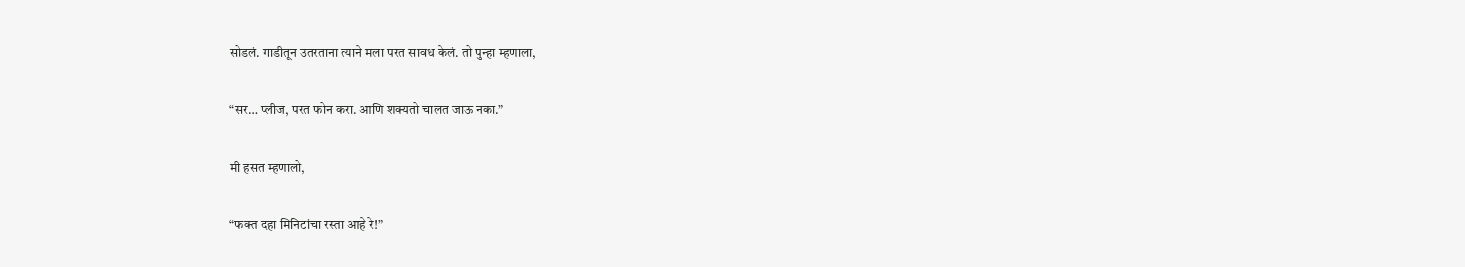सोडलं. गाडीतून उतरताना त्याने मला परत सावध केलं. तो पुन्हा म्हणाला,

“सर… प्लीज, परत फोन करा. आणि शक्यतो चालत जाऊ नका.”

मी हसत म्हणालो,

“फक्त दहा मिनिटांचा रस्ता आहे रे!”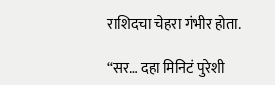राशिदचा चेहरा गंभीर होता.

“सर… दहा मिनिटं पुरेशी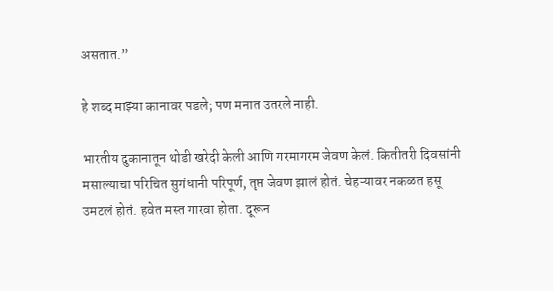असतात.”

हे शब्द माझ्या कानावर पडले; पण मनात उतरले नाही.

भारतीय दुकानातून थोडी खरेदी केली आणि गरमागरम जेवण केलं. कितीतरी दिवसांनी मसाल्याचा परिचित सुगंधानी परिपूर्ण, तृप्त जेवण झालं होतं. चेहऱ्यावर नकळत हसू उमटलं होतं. हवेत मस्त गारवा होता. दूरून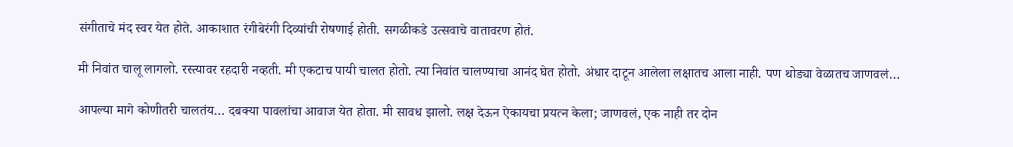संगीताचे मंद स्वर येत होते. आकाशात रंगीबेरंगी दिव्यांची रोषणाई होती. सगळीकडे उत्सवाचे वातावरण होतं.

मी निवांत चालू लागलो. रस्त्यावर रहदारी नव्हती. मी एकटाच पायी चालत होतो. त्या निवांत चालण्याचा आनंद घेत होतो. अंधार दाटून आलेला लक्षातच आला नाही. पण थोड्या वेळातच जाणवलं…

आपल्या मागे कोणीतरी चालतंय… दबक्या पावलांचा आवाज येत होता. मी सावध झालो. लक्ष देऊन ऐकायचा प्रयत्न केला; जाणवलं, एक नाही तर दोन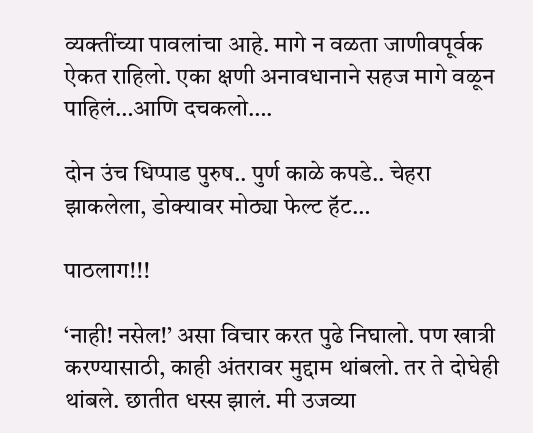व्यक्तींच्या पावलांचा आहे. मागे न वळता जाणीवपूर्वक ऐकत राहिलो. एका क्षणी अनावधानाने सहज मागे वळून पाहिलं…आणि दचकलो….

दोन उंच धिप्पाड पुरुष.. पुर्ण काळे कपडे.. चेहरा झाकलेला, डोक्यावर मोठ्या फेल्ट हॅट…

पाठलाग!!!

‘नाही! नसेल!’ असा विचार करत पुढे निघालो. पण खात्री करण्यासाठी, काही अंतरावर मुद्दाम थांबलो. तर ते दोघेही थांबले. छातीत धस्स झालं. मी उजव्या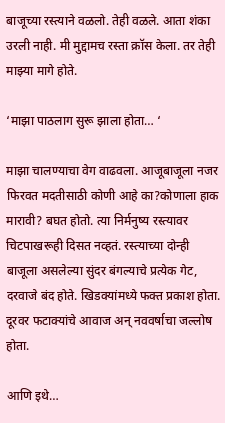बाजूच्या रस्त्याने वळलो. तेही वळले. आता शंका उरली नाही. मी मुद्दामच रस्ता क्रॉस केला. तर तेही माझ्या मागे होते.

‘माझा पाठलाग सुरू झाला होता… ‘

माझा चालण्याचा वेग वाढवला. आजूबाजूला नजर फिरवत मदतीसाठी कोणी आहे का?कोणाला हाक मारावी? बघत होतो. त्या निर्मनुष्य रस्त्यावर चिटपाखरूही दिसत नव्हतं. रस्त्याच्या दोन्ही बाजूला असलेल्या सुंदर बंगल्याचे प्रत्येक गेट, दरवाजे बंद होते. खिडक्यांमध्ये फक्त प्रकाश होता. दूरवर फटाक्यांचे आवाज अन् नववर्षाचा जल्लोष होता.

आणि इथे…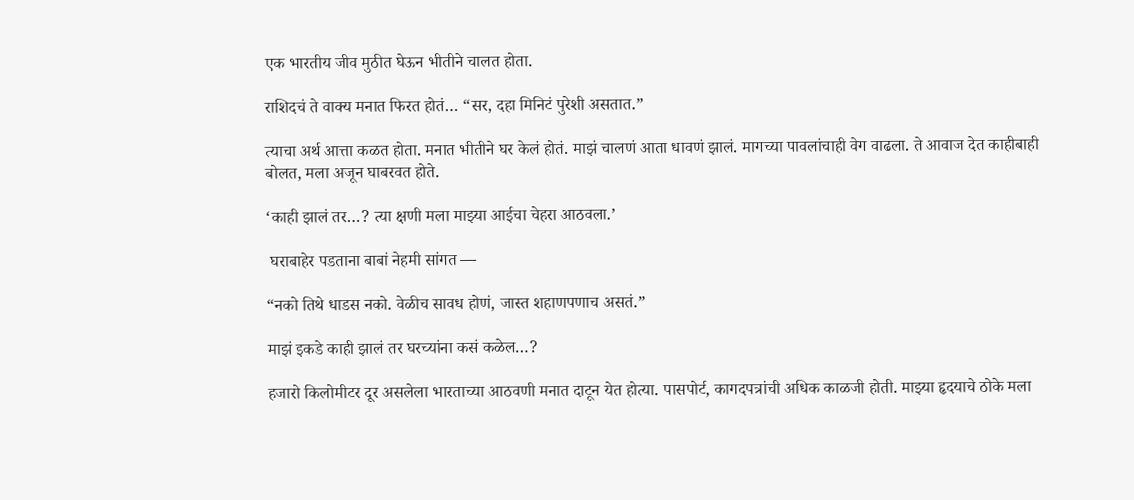एक भारतीय जीव मुठीत घेऊन भीतीने चालत होता.

राशिदचं ते वाक्य मनात फिरत होतं… “सर, दहा मिनिटं पुरेशी असतात.”

त्याचा अर्थ आत्ता कळत होता. मनात भीतीने घर केलं होतं. माझं चालणं आता धावणं झालं. मागच्या पावलांचाही वेग वाढला. ते आवाज देत काहीबाही बोलत, मला अजून घाबरवत होते.

‘काही झालं तर…? त्या क्षणी मला माझ्या आईचा चेहरा आठवला.’

 घराबाहेर पडताना बाबां नेहमी सांगत —

“नको तिथे धाडस नको. वेळीच सावध होणं, जास्त शहाणपणाच असतं.”

माझं इकडे काही झालं तर घरच्यांना कसं कळेल…?

हजारो किलोमीटर दूर असलेला भारताच्या आठवणी मनात दाटून येत होत्या. पासपोर्ट, कागदपत्रांची अधिक काळजी होती. माझ्या हृदयाचे ठोके मला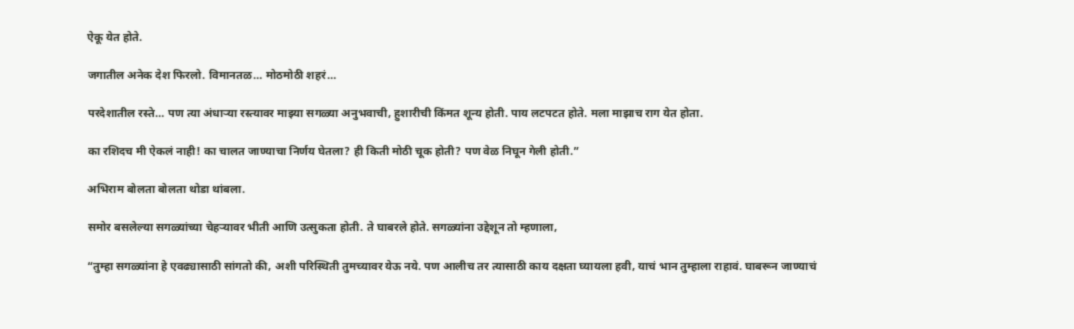ऐकू येत होते.

जगातील अनेक देश फिरलो. विमानतळ… मोठमोठी शहरं…

परदेशातील रस्ते… पण त्या अंधाऱ्या रस्त्यावर माझ्या सगळ्या अनुभवाची, हुशारीची किंमत शून्य होती. पाय लटपटत होते. मला माझाच राग येत होता.

का रशिदच मी ऐकलं नाही! का चालत जाण्याचा निर्णय घेतला? ही किती मोठी चूक होती? पण वेळ निघून गेली होती.”

अभिराम बोलता बोलता थोडा थांबला.

समोर बसलेल्या सगळ्यांच्या चेहऱ्यावर भीती आणि उत्सुकता होती. ते घाबरले होते. सगळ्यांना उद्देशून तो म्हणाला,

“तुम्हा सगळ्यांना हे एवढ्यासाठी सांगतो की, अशी परिस्थिती तुमच्यावर येऊ नये. पण आलीच तर त्यासाठी काय दक्षता घ्यायला हवी, याचं भान तुम्हाला राहावं. घाबरून जाण्याचं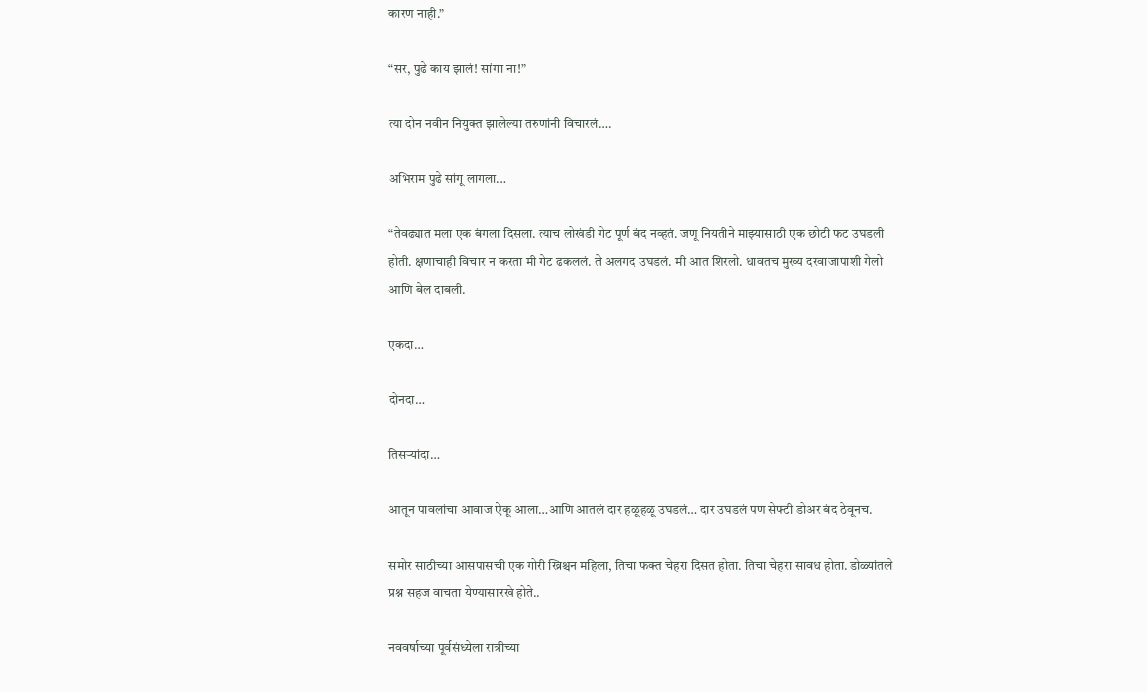कारण नाही.”

“सर, पुढे काय झालं! सांगा ना!”

त्या दोन नवीन नियुक्त झालेल्या तरुणांनी विचारलं….

अभिराम पुढे सांगू लागला…

“तेवढ्यात मला एक बंगला दिसला. त्याच लोखंडी गेट पूर्ण बंद नव्हतं. जणू नियतीने माझ्यासाठी एक छोटी फट उघडली होती. क्षणाचाही विचार न करता मी गेट ढकललं. ते अलगद उघडलं. मी आत शिरलो. धावतच मुख्य दरवाजापाशी गेलो आणि बेल दाबली.

एकदा…

दोनदा…

तिसऱ्यांदा…

आतून पावलांचा आवाज ऐकू आला…आणि आतलं दार हळूहळू उघडलं… दार उघडलं पण सेफ्टी डोअर बंद ठेवूनच.

समोर साठीच्या आसपासची एक गोरी ख्रिश्चन महिला, तिचा फक्त चेहरा दिसत होता. तिचा चेहरा सावध होता. डोळ्यांतले प्रश्न सहज वाचता येण्यासारखे होते..

नववर्षाच्या पूर्वसंध्येला रात्रीच्या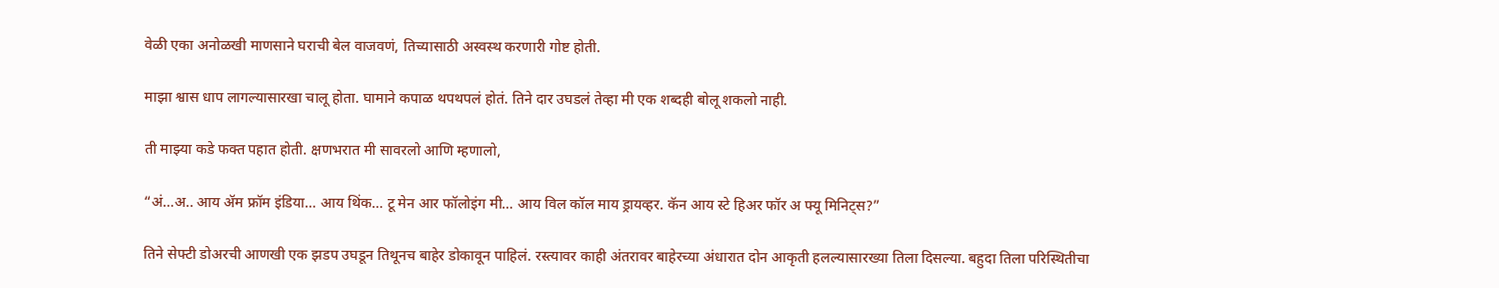वेळी एका अनोळखी माणसाने घराची बेल वाजवणं, तिच्यासाठी अस्वस्थ करणारी गोष्ट होती.

माझा श्वास धाप लागल्यासारखा चालू होता. घामाने कपाळ थपथपलं होतं. तिने दार उघडलं तेव्हा मी एक शब्दही बोलू शकलो नाही.

ती माझ्या कडे फक्त पहात होती. क्षणभरात मी सावरलो आणि म्हणालो,

“अं…अ.. आय ॲम फ्रॉम इंडिया… आय थिंक… टू मेन आर फॉलोइंग मी… आय विल कॉल माय ड्रायव्हर. कॅन आय स्टे हिअर फॉर अ फ्यू मिनिट्स?”

तिने सेफ्टी डोअरची आणखी एक झडप उघडून तिथूनच बाहेर डोकावून पाहिलं. रस्त्यावर काही अंतरावर बाहेरच्या अंधारात दोन आकृती हलल्यासारख्या तिला दिसल्या. बहुदा तिला परिस्थितीचा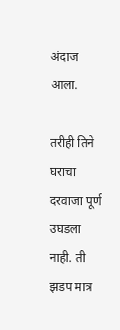अंदाज आला.

तरीही तिने घराचा दरवाजा पूर्ण उघडला नाही. ती झडप मात्र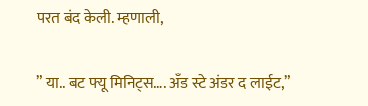परत बंद केली. म्हणाली,

” या.. बट फ्यू मिनिट्स…. अँड स्टे अंडर द लाईट,”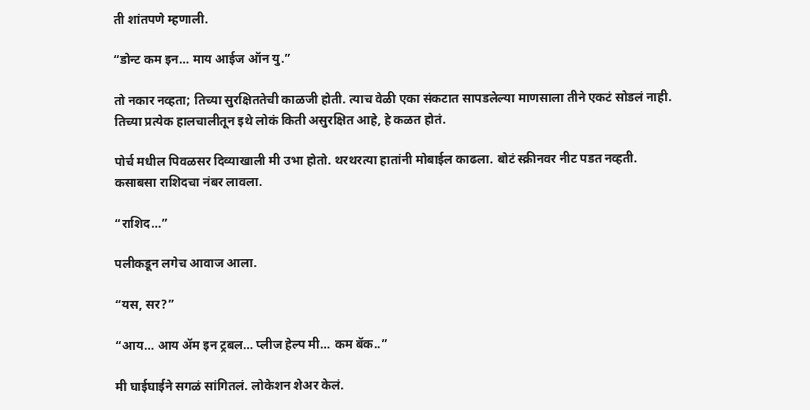ती शांतपणे म्हणाली.

“डोन्ट कम इन… माय आईज ऑन यु.”

तो नकार नव्हता; तिच्या सुरक्षिततेची काळजी होती. त्याच वेळी एका संकटात सापडलेल्या माणसाला तीने एकटं सोडलं नाही. तिच्या प्रत्येक हालचालीतून इथे लोकं किती असुरक्षित आहे, हे कळत होतं.

पोर्च मधील पिवळसर दिव्याखाली मी उभा होतो. थरथरत्या हातांनी मोबाईल काढला. बोटं स्क्रीनवर नीट पडत नव्हती. कसाबसा राशिदचा नंबर लावला.

“राशिद…”

पलीकडून लगेच आवाज आला.

“यस, सर?”

“आय… आय ॲम इन ट्रबल… प्लीज हेल्प मी… कम बॅक..”

मी घाईघाईने सगळं सांगितलं. लोकेशन शेअर केलं.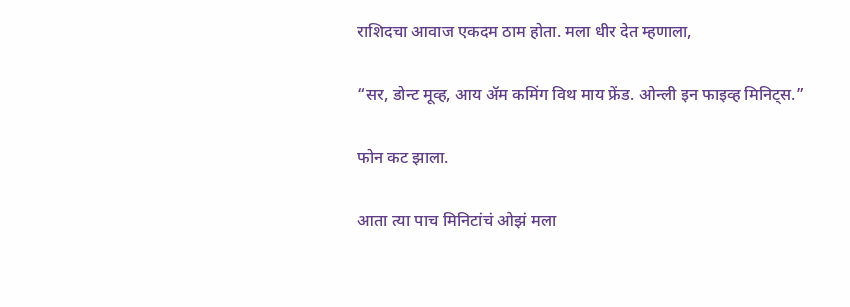राशिदचा आवाज एकदम ठाम होता. मला धीर देत म्हणाला,

“सर, डोन्ट मूव्ह, आय ॲम कमिंग विथ माय फ्रेंड. ओन्ली इन फाइव्ह मिनिट्स.”

फोन कट झाला.

आता त्या पाच मिनिटांचं ओझं मला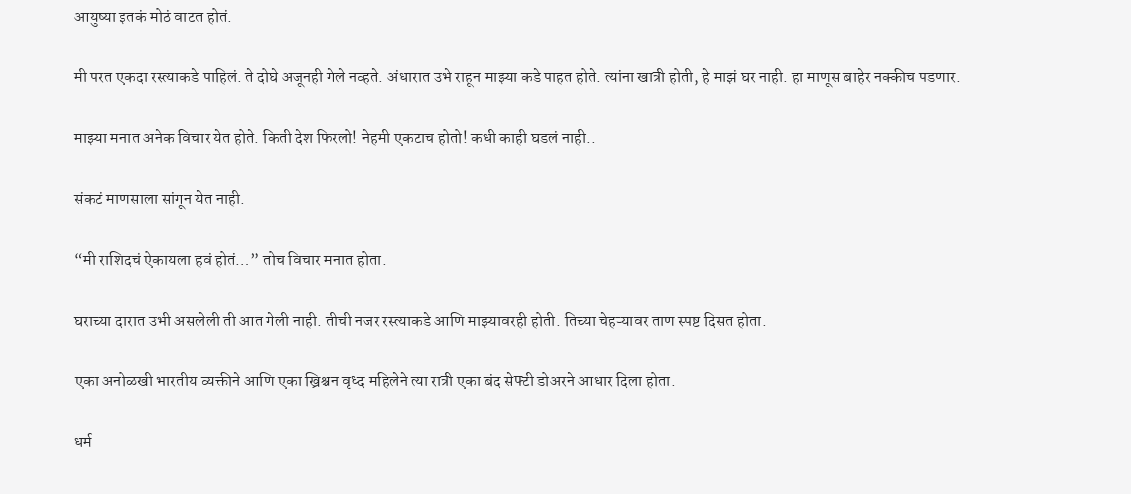आयुष्या इतकं मोठं वाटत होतं.

मी परत एकदा रस्त्याकडे पाहिलं. ते दोघे अजूनही गेले नव्हते. अंधारात उभे राहून माझ्या कडे पाहत होते. त्यांना खात्री होती, हे माझं घर नाही. हा माणूस बाहेर नक्कीच पडणार.

माझ्या मनात अनेक विचार येत होते. किती देश फिरलो! नेहमी एकटाच होतो! कधी काही घडलं नाही..

संकटं माणसाला सांगून येत नाही.

“मी राशिदचं ऐकायला हवं होतं…” तोच विचार मनात होता.

घराच्या दारात उभी असलेली ती आत गेली नाही. तीची नजर रस्त्याकडे आणि माझ्यावरही होती. तिच्या चेहऱ्यावर ताण स्पष्ट दिसत होता.

एका अनोळखी भारतीय व्यक्तीने आणि एका ख्रिश्चन वृध्द महिलेने त्या रात्री एका बंद सेफ्टी डोअरने आधार दिला होता.

धर्म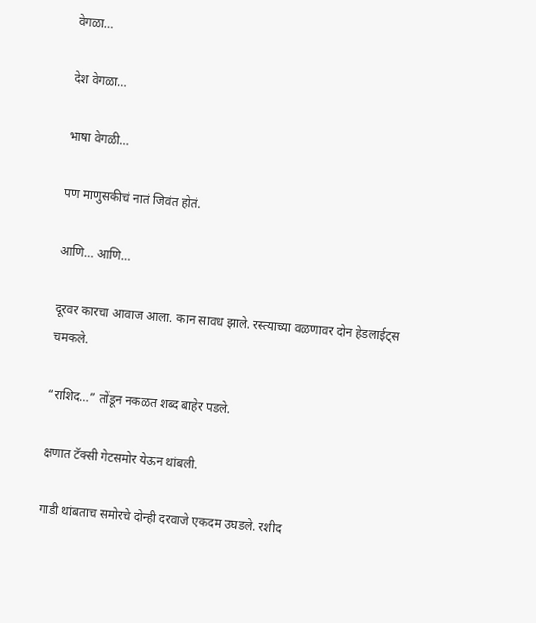वेगळा…

देश वेगळा…

भाषा वेगळी…

पण माणुसकीचं नातं जिवंत होतं.

आणि… आणि…

दूरवर कारचा आवाज आला. कान सावध झाले. रस्त्याच्या वळणावर दोन हेडलाईट्स चमकले.

“राशिद…” तोंडून नकळत शब्द बाहेर पडले.

क्षणात टॅक्सी गेटसमोर येऊन थांबली.

गाडी थांबताच समोरचे दोन्ही दरवाजे एकदम उघडले. रशीद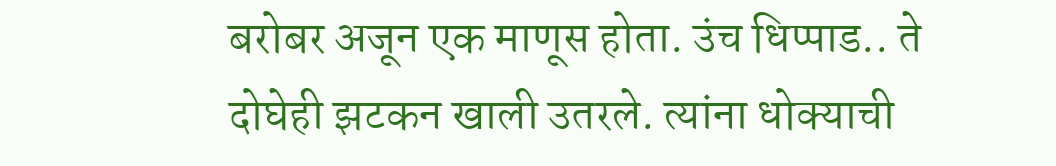बरोबर अजून एक माणूस होता. उंच धिप्पाड.. ते दोघेही झटकन खाली उतरले. त्यांना धोक्याची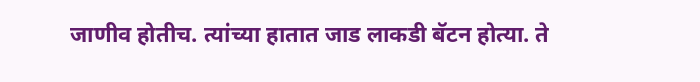जाणीव होतीच. त्यांच्या हातात जाड लाकडी बॅटन होत्या. ते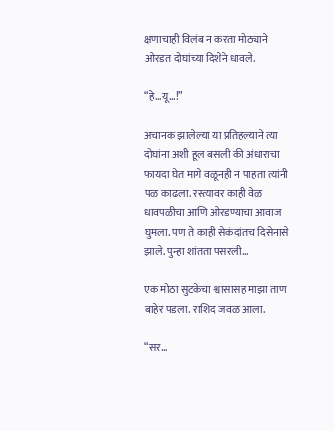क्षणाचाही विलंब न करता मोठ्याने ओरडत दोघांच्या दिशेने धावले.

“हे…यू…!”

अचानक झालेल्या या प्रतिहल्याने त्या दोघांना अशी हूल बसली की अंधाराचा फायदा घेत मागे वळूनही न पाहता त्यांनी पळ काढला. रस्त्यावर काही वेळ धावपळीचा आणि ओरडण्याचा आवाज घुमला. पण ते काही सेकंदांतच दिसेनासे झाले. पुन्हा शांतता पसरली…

एक मोठा सुटकेचा श्वासासह माझा ताण बाहेर पडला. राशिद जवळ आला.

“सर…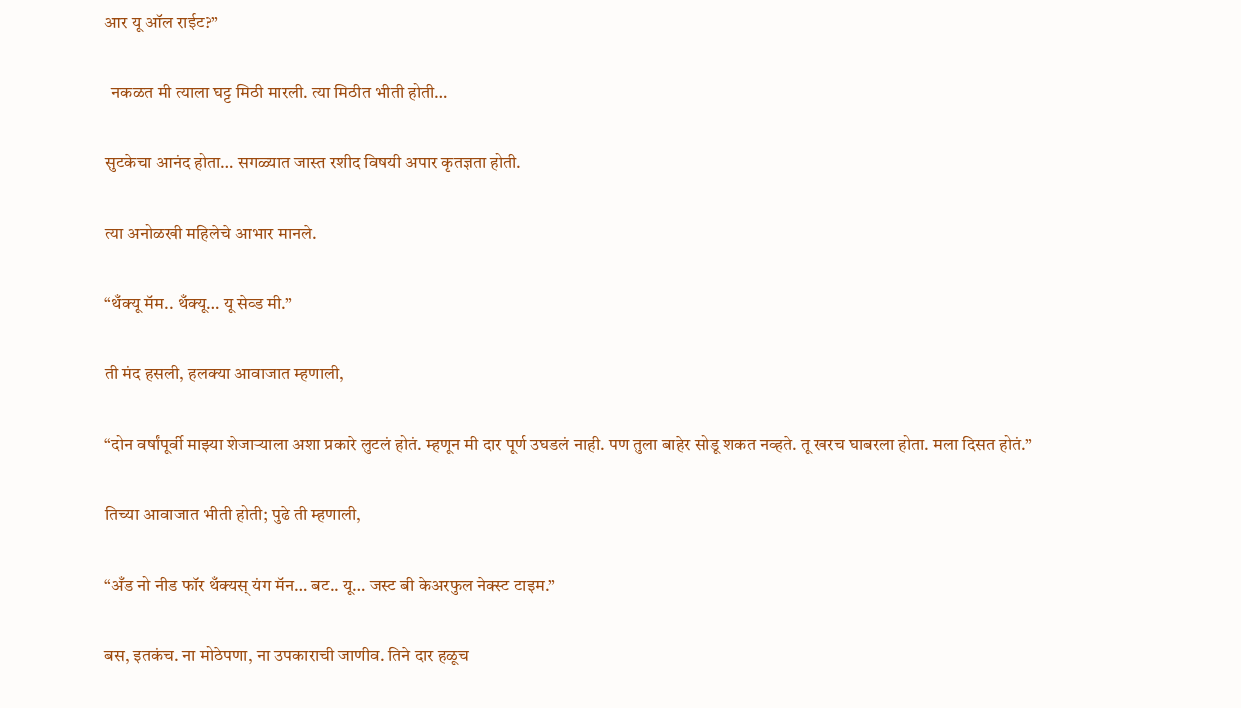आर यू ऑल राईट?”

  नकळत मी त्याला घट्ट मिठी मारली. त्या मिठीत भीती होती…

सुटकेचा आनंद होता… सगळ्यात जास्त रशीद विषयी अपार कृतज्ञता होती.

त्या अनोळखी महिलेचे आभार मानले.

“थँक्यू मॅम.. थँक्यू… यू सेव्ड मी.”

ती मंद हसली, हलक्या आवाजात म्हणाली,

“दोन वर्षांपूर्वी माझ्या शेजाऱ्याला अशा प्रकारे लुटलं होतं. म्हणून मी दार पूर्ण उघडलं नाही. पण तुला बाहेर सोडू शकत नव्हते. तू खरच घाबरला होता. मला दिसत होतं.”

तिच्या आवाजात भीती होती; पुढे ती म्हणाली,

“अँड नो नीड फॉर थँक्यस् यंग मॅन… बट.. यू… जस्ट बी केअरफुल नेक्स्ट टाइम.”

बस, इतकंच. ना मोठेपणा, ना उपकाराची जाणीव. तिने दार हळूच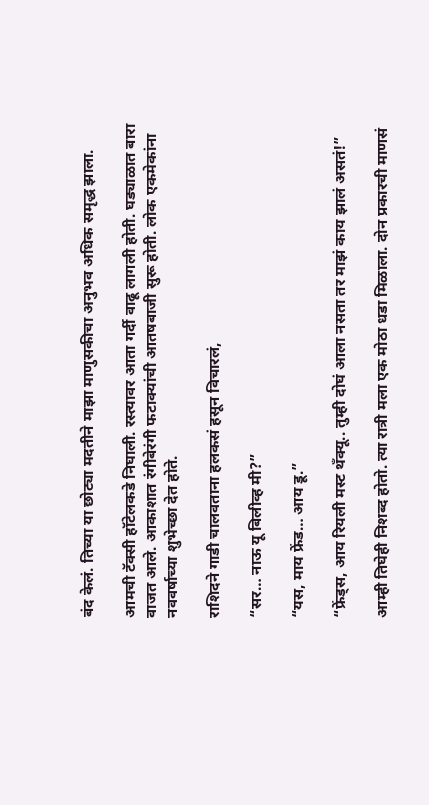बंद केलं. तिच्या या छोट्या मदतीने माझा माणुसकीचा अनुभव अधिक समृद्ध झाला.

आमची टॅक्सी हॉटेलकडे निघाली. रस्त्यावर आता गर्दी वाढू लागली होती. घड्याळात बारा वाजत आले. आकाशात रंगीबेरंगी फटाक्यांची आतषबाजी सुरू होती. लोक एकमेकांना नववर्षाच्या शुभेच्छा देत होते.

राशिदने गाडी चालवताना हलकसं हसून विचारलं,

“सर… नाऊ यू बिलीव्ह मी?”

“यस, माय फ्रेंड… आय डू.”

“फ्रेंड्स, आय रियली मस्ट थँक्यू.. तुम्ही दोघं आला नसता तर माझं काय झालं असतं!”

आम्ही तिघेही निशब्द होतो. त्या रात्री मला एक मोठा धडा मिळाला. दोन प्रकारची माणसं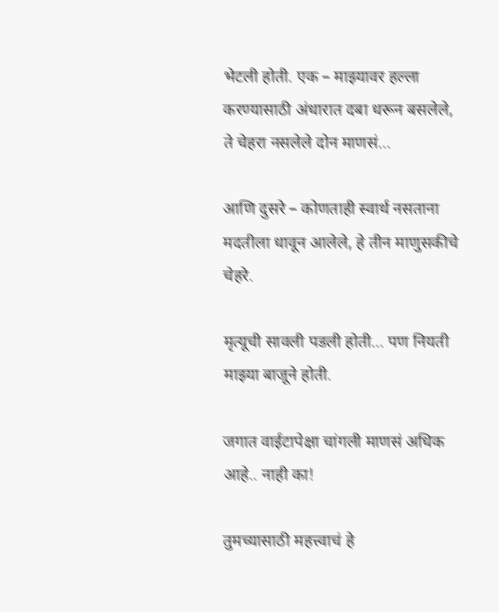भेटली होती. एक – माझ्यावर हल्ला करण्यासाठी अंधारात दबा धरून बसलेले, ते चेहरा नसलेले दोन माणसं…

आणि दुसरे – कोणताही स्वार्थ नसताना मदतीला धावून आलेले, हे तीन माणुसकीचे चेहरे.

मृत्यूची सावली पडली होती… पण नियती माझ्या बाजूने होती.

जगात वाईटापेक्षा चांगली माणसं अधिक आहे.. नाही का!

तुमच्यासाठी महत्त्वाचं हे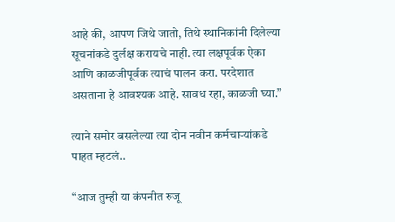आहे की, आपण जिथे जातो, तिथे स्थानिकांनी दिलेल्या सूचनांकडे दुर्लक्ष करायचे नाही. त्या लक्षपूर्वक ऐका आणि काळजीपूर्वक त्याचं पालन करा. परदेशात असताना हे आवश्यक आहे. सावध रहा, काळजी घ्या.”

त्याने समोर बसलेल्या त्या दोन नवीन कर्मचाऱ्यांकडे पाहत म्हटलं..

“आज तुम्ही या कंपनीत रुजू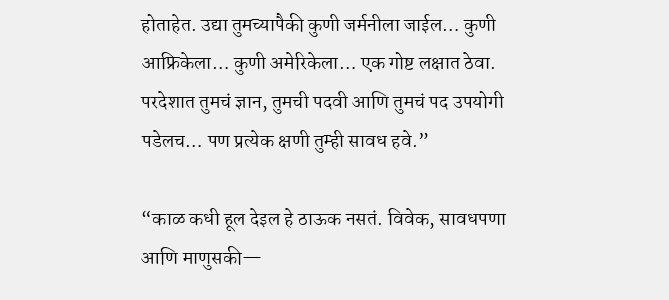होताहेत. उद्या तुमच्यापैकी कुणी जर्मनीला जाईल… कुणी आफ्रिकेला… कुणी अमेरिकेला… एक गोष्ट लक्षात ठेवा. परदेशात तुमचं ज्ञान, तुमची पदवी आणि तुमचं पद उपयोगी पडेलच… पण प्रत्येक क्षणी तुम्ही सावध हवे.”

“काळ कधी हूल देइल हे ठाऊक नसतं. विवेक, सावधपणा आणि माणुसकी—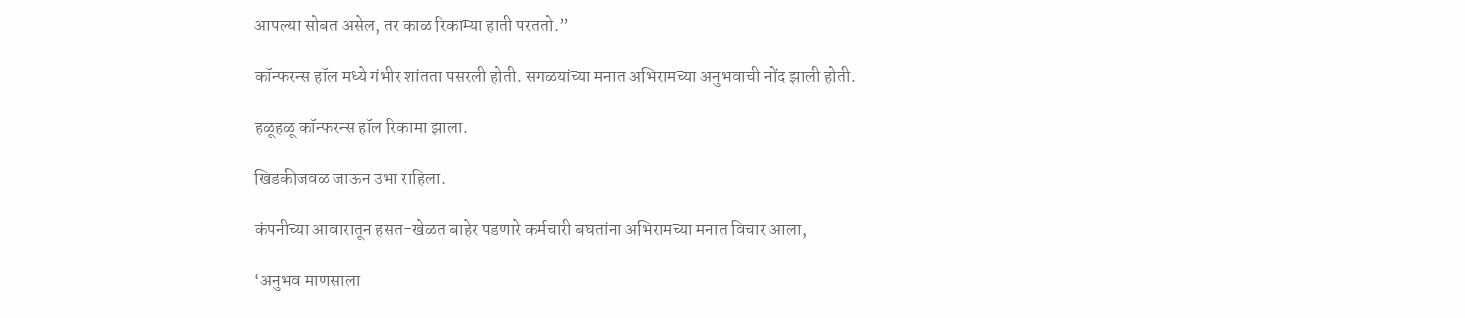आपल्या सोबत असेल, तर काळ रिकाम्या हाती परततो.”

कॉन्फरन्स हॉल मध्ये गंभीर शांतता पसरली होती. सगळयांच्या मनात अभिरामच्या अनुभवाची नोंद झाली होती.

हळूहळू कॉन्फरन्स हॉल रिकामा झाला.

खिडकीजवळ जाऊन उभा राहिला.

कंपनीच्या आवारातून हसत-खेळत बाहेर पडणारे कर्मचारी बघतांना अभिरामच्या मनात विचार आला,

‘अनुभव माणसाला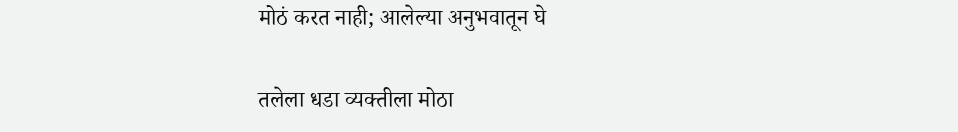मोठं करत नाही; आलेल्या अनुभवातून घे

तलेला धडा व्यक्तीला मोठा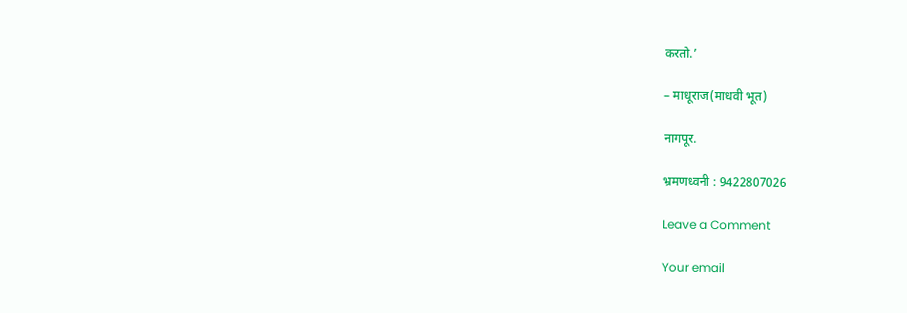करतो.’

– माधूराज(माधवी भूत)

नागपूर.

भ्रमणध्वनी : 9422807026

Leave a Comment

Your email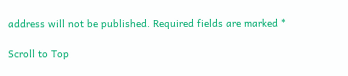address will not be published. Required fields are marked *

Scroll to Top